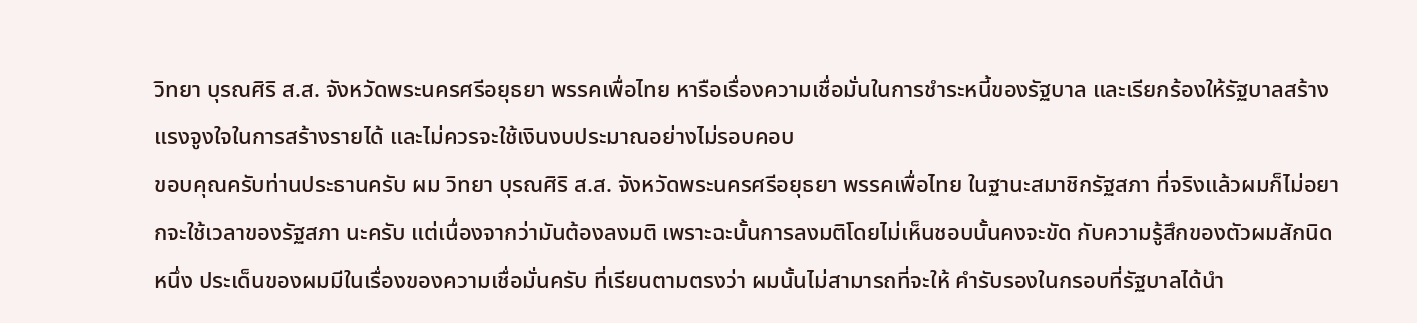วิทยา บุรณศิริ ส.ส. จังหวัดพระนครศรีอยุธยา พรรคเพื่อไทย หารือเรื่องความเชื่อมั่นในการชำระหนี้ของรัฐบาล และเรียกร้องให้รัฐบาลสร้างแรงจูงใจในการสร้างรายได้ และไม่ควรจะใช้เงินงบประมาณอย่างไม่รอบคอบ
ขอบคุณครับท่านประธานครับ ผม วิทยา บุรณศิริ ส.ส. จังหวัดพระนครศรีอยุธยา พรรคเพื่อไทย ในฐานะสมาชิกรัฐสภา ที่จริงแล้วผมก็ไม่อยากจะใช้เวลาของรัฐสภา นะครับ แต่เนื่องจากว่ามันต้องลงมติ เพราะฉะนั้นการลงมติโดยไม่เห็นชอบนั้นคงจะขัด กับความรู้สึกของตัวผมสักนิดหนึ่ง ประเด็นของผมมีในเรื่องของความเชื่อมั่นครับ ที่เรียนตามตรงว่า ผมนั้นไม่สามารถที่จะให้ คํารับรองในกรอบที่รัฐบาลได้นํา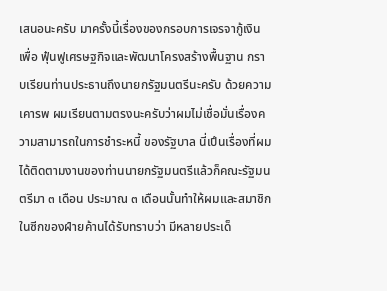เสนอนะครับ มาครั้งนี้เรื่องของกรอบการเจรจากู้เงินเพื่อ ฟุ๋นฟูเศรษฐกิจและพัฒนาโครงสร้างพื้นฐาน กราบเรียนท่านประธานถึงนายกรัฐมนตรีนะครับ ด้วยความเคารพ ผมเรียนตามตรงนะครับว่าผมไม่เชื่อมั่นเรื่องความสามารถในการชําระหนี้ ของรัฐบาล นี่เปึนเรื่องที่ผมได้ติดตามงานของท่านนายกรัฐมนตรีแล้วก็คณะรัฐมนตรีมา ๓ เดือน ประมาณ ๓ เดือนนั้นทําให้ผมและสมาชิกในซีกของฝ์ายค้านได้รับทราบว่า มีหลายประเด็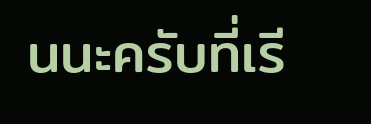นนะครับที่เรี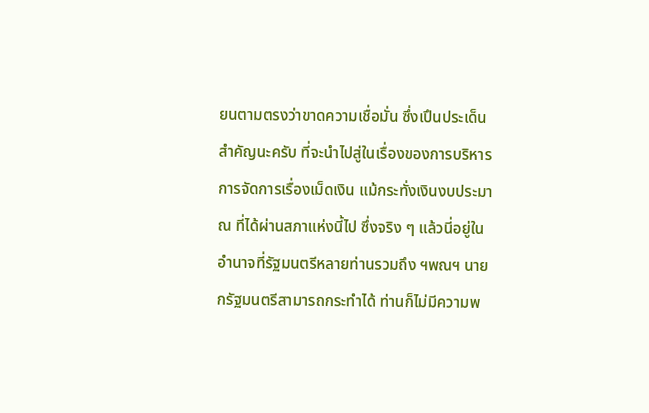ยนตามตรงว่าขาดความเชื่อมั่น ซึ่งเปึนประเด็นสําคัญนะครับ ที่จะนําไปสู่ในเรื่องของการบริหารการจัดการเรื่องเม็ดเงิน แม้กระทั่งเงินงบประมาณ ที่ได้ผ่านสภาแห่งนี้ไป ซึ่งจริง ๆ แล้วนี่อยู่ในอํานาจที่รัฐมนตรีหลายท่านรวมถึง ฯพณฯ นายกรัฐมนตรีสามารถกระทําได้ ท่านก็ไม่มีความพ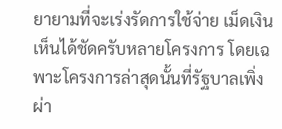ยายามที่จะเร่งรัดการใช้จ่าย เม็ดเงินเห็นได้ชัดครับหลายโครงการ โดยเฉพาะโครงการล่าสุดนั้นที่รัฐบาลเพิ่งผ่า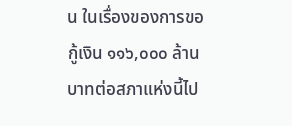น ในเรื่องของการขอกู้เงิน ๑๑๖,๐๐๐ ล้านบาทต่อสภาแห่งนี้ไป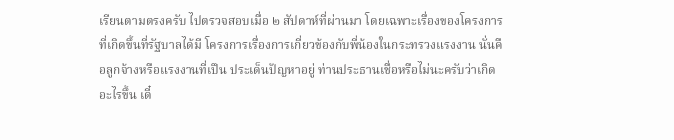เรียนตามตรงครับ ไปตรวจสอบเมื่อ ๒ สัปดาห์ที่ผ่านมา โดยเฉพาะเรื่องของโครงการที่เกิดขึ้นที่รัฐบาลได้มี โครงการเรื่องการเกี่ยวข้องกับพี่น้องในกระทรวงแรงงาน นั่นคือลูกจ้างหรือแรงงานที่เปึน ประเด็นปัญหาอยู่ ท่านประธานเชื่อหรือไม่นะครับว่าเกิดอะไรขึ้น เดี๋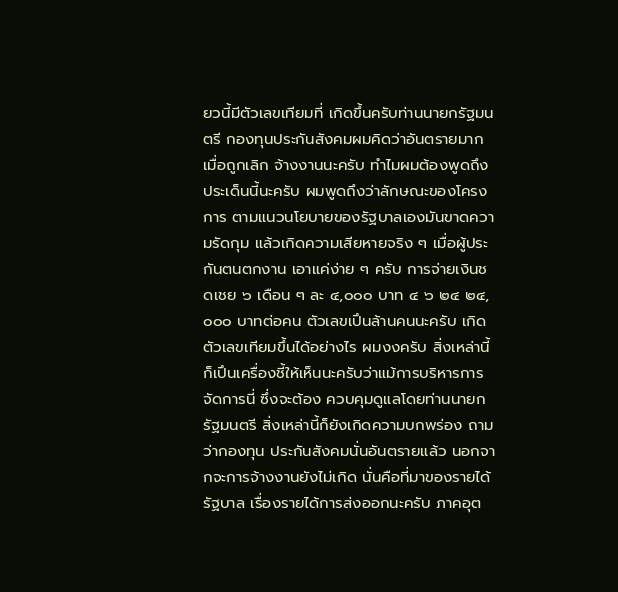ยวนี้มีตัวเลขเทียมที่ เกิดขึ้นครับท่านนายกรัฐมนตรี กองทุนประกันสังคมผมคิดว่าอันตรายมาก เมื่อถูกเลิก จ้างงานนะครับ ทําไมผมต้องพูดถึงประเด็นนี้นะครับ ผมพูดถึงว่าลักษณะของโครงการ ตามแนวนโยบายของรัฐบาลเองมันขาดความรัดกุม แล้วเกิดความเสียหายจริง ๆ เมื่อผู้ประกันตนตกงาน เอาแค่ง่าย ๆ ครับ การจ่ายเงินชดเชย ๖ เดือน ๆ ละ ๔,๐๐๐ บาท ๔ ๖ ๒๔ ๒๔,๐๐๐ บาทต่อคน ตัวเลขเปึนล้านคนนะครับ เกิดตัวเลขเทียมขึ้นได้อย่างไร ผมงงครับ สิ่งเหล่านี้ก็เปึนเครื่องชี้ให้เห็นนะครับว่าแม้การบริหารการจัดการนี่ ซึ่งจะต้อง ควบคุมดูแลโดยท่านนายกรัฐมนตรี สิ่งเหล่านี้ก็ยังเกิดความบกพร่อง ถามว่ากองทุน ประกันสังคมนั่นอันตรายแล้ว นอกจากจะการจ้างงานยังไม่เกิด นั่นคือที่มาของรายได้ รัฐบาล เรื่องรายได้การส่งออกนะครับ ภาคอุต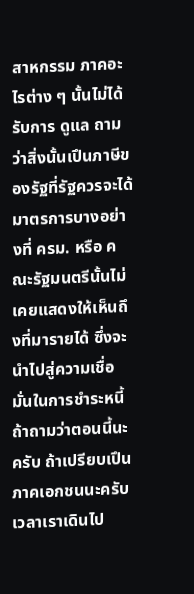สาหกรรม ภาคอะไรต่าง ๆ นั้นไม่ได้รับการ ดูแล ถามว่าสิ่งนั้นเปึนภาษีของรัฐที่รัฐควรจะได้ มาตรการบางอย่างที่ ครม. หรือ คณะรัฐมนตรีนั้นไม่เคยแสดงให้เห็นถึงที่มารายได้ ซึ่งจะนําไปสู่ความเชื่อมั่นในการชําระหนี้ ถ้าถามว่าตอนนี้นะครับ ถ้าเปรียบเปึนภาคเอกชนนะครับ เวลาเราเดินไป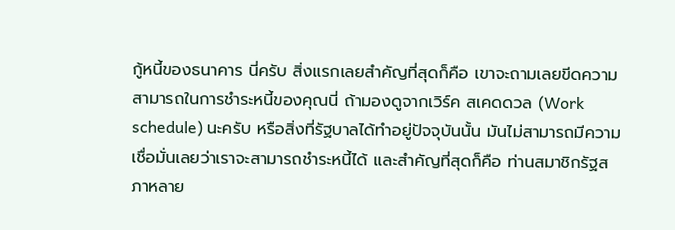กู้หนี้ของธนาคาร นี่ครับ สิ่งแรกเลยสําคัญที่สุดก็คือ เขาจะถามเลยขีดความสามารถในการชําระหนี้ของคุณนี่ ถ้ามองดูจากเวิร์ค สเคดดวล (Work schedule) นะครับ หรือสิ่งที่รัฐบาลได้ทําอยู่ปัจจุบันนั้น มันไม่สามารถมีความเชื่อมั่นเลยว่าเราจะสามารถชําระหนี้ได้ และสําคัญที่สุดก็คือ ท่านสมาชิกรัฐสภาหลาย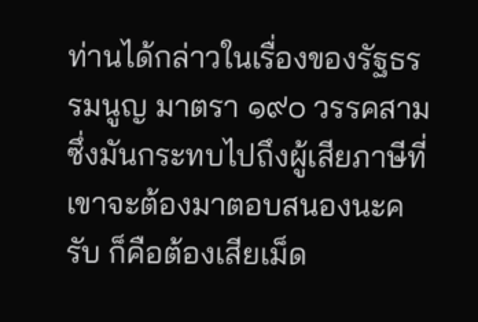ท่านได้กล่าวในเรื่องของรัฐธรรมนูญ มาตรา ๑๙๐ วรรคสาม ซึ่งมันกระทบไปถึงผู้เสียภาษีที่เขาจะต้องมาตอบสนองนะครับ ก็คือต้องเสียเม็ด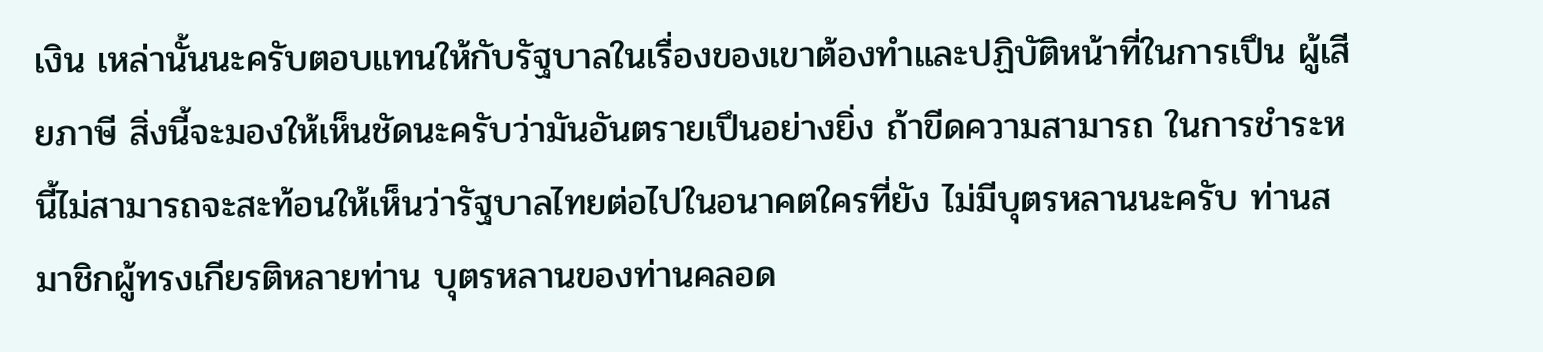เงิน เหล่านั้นนะครับตอบแทนให้กับรัฐบาลในเรื่องของเขาต้องทําและปฏิบัติหน้าที่ในการเปึน ผู้เสียภาษี สิ่งนี้จะมองให้เห็นชัดนะครับว่ามันอันตรายเปึนอย่างยิ่ง ถ้าขีดความสามารถ ในการชําระหนี้ไม่สามารถจะสะท้อนให้เห็นว่ารัฐบาลไทยต่อไปในอนาคตใครที่ยัง ไม่มีบุตรหลานนะครับ ท่านสมาชิกผู้ทรงเกียรติหลายท่าน บุตรหลานของท่านคลอด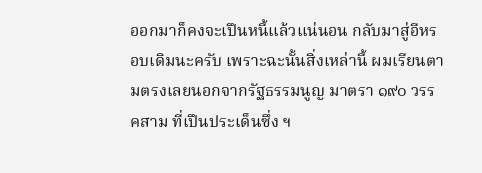ออกมาก็คงจะเปึนหนี้แล้วแน่นอน กลับมาสู่อีหรอบเดิมนะครับ เพราะฉะนั้นสิ่งเหล่านี้ ผมเรียนตามตรงเลยนอกจากรัฐธรรมนูญ มาตรา ๑๙๐ วรรคสาม ที่เปึนประเด็นซึ่ง ฯ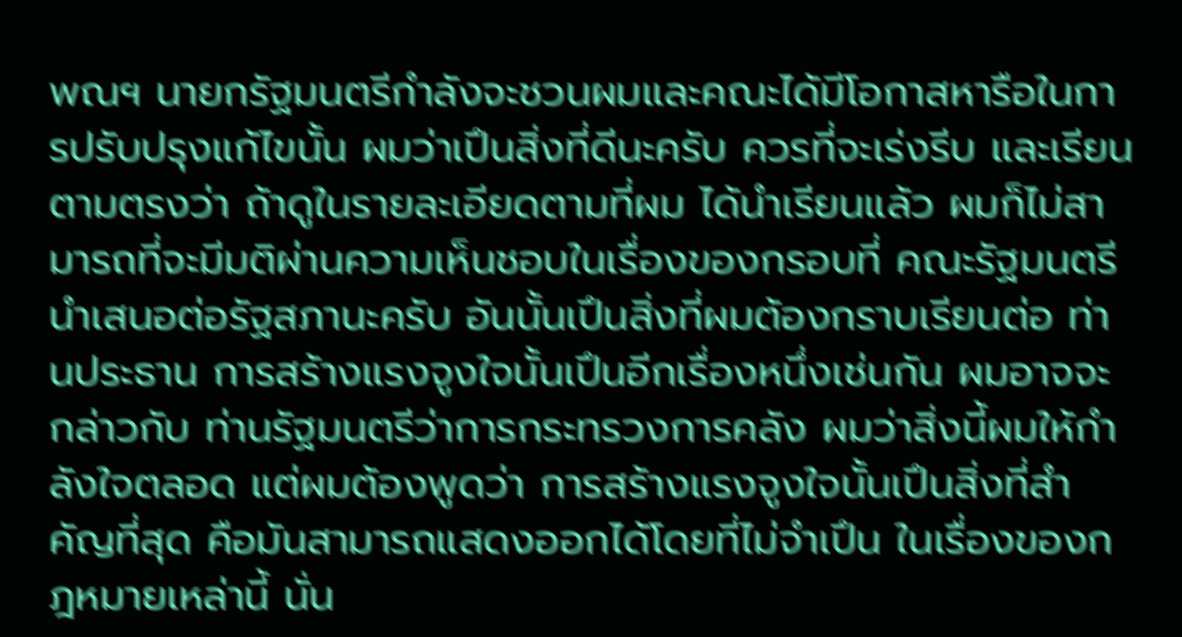พณฯ นายกรัฐมนตรีกําลังจะชวนผมและคณะได้มีโอกาสหารือในการปรับปรุงแก้ไขนั้น ผมว่าเปึนสิ่งที่ดีนะครับ ควรที่จะเร่งรีบ และเรียนตามตรงว่า ถ้าดูในรายละเอียดตามที่ผม ได้นําเรียนแล้ว ผมก็ไม่สามารถที่จะมีมติผ่านความเห็นชอบในเรื่องของกรอบที่ คณะรัฐมนตรีนําเสนอต่อรัฐสภานะครับ อันนั้นเปึนสิ่งที่ผมต้องกราบเรียนต่อ ท่านประธาน การสร้างแรงจูงใจนั้นเปึนอีกเรื่องหนึ่งเช่นกัน ผมอาจจะกล่าวกับ ท่านรัฐมนตรีว่าการกระทรวงการคลัง ผมว่าสิ่งนี้ผมให้กําลังใจตลอด แต่ผมต้องพูดว่า การสร้างแรงจูงใจนั้นเปึนสิ่งที่สําคัญที่สุด คือมันสามารถแสดงออกได้โดยที่ไม่จําเปึน ในเรื่องของกฎหมายเหล่านี้ นั่น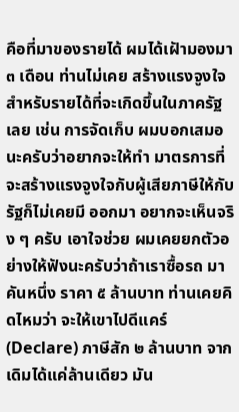คือที่มาของรายได้ ผมได้เฝัามองมา ๓ เดือน ท่านไม่เคย สร้างแรงจูงใจสําหรับรายได้ที่จะเกิดขึ้นในภาครัฐเลย เช่น การจัดเก็บ ผมบอกเสมอ นะครับว่าอยากจะให้ทํา มาตรการที่จะสร้างแรงจูงใจกับผู้เสียภาษีให้กับรัฐก็ไม่เคยมี ออกมา อยากจะเห็นจริง ๆ ครับ เอาใจช่วย ผมเคยยกตัวอย่างให้ฟังนะครับว่าถ้าเราซื้อรถ มาคันหนึ่ง ราคา ๕ ล้านบาท ท่านเคยคิดไหมว่า จะให้เขาไปดีแคร์ (Declare) ภาษีสัก ๒ ล้านบาท จากเดิมได้แค่ล้านเดียว มัน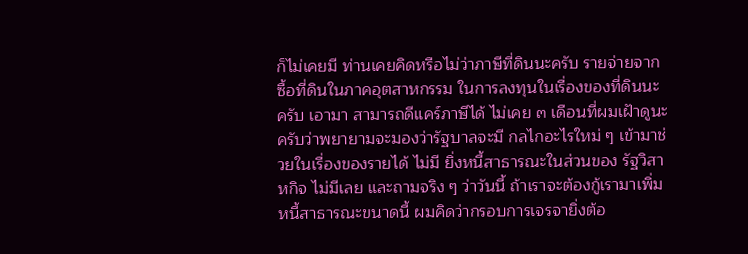ก็ไม่เคยมี ท่านเคยคิดหรือไม่ว่าภาษีที่ดินนะครับ รายจ่ายจากซื้อที่ดินในภาคอุตสาหกรรม ในการลงทุนในเรื่องของที่ดินนะครับ เอามา สามารถดีแคร์ภาษีได้ ไม่เคย ๓ เดือนที่ผมเฝัาดูนะครับว่าพยายามจะมองว่ารัฐบาลจะมี กลไกอะไรใหม่ ๆ เข้ามาช่วยในเรื่องของรายได้ ไม่มี ยิ่งหนี้สาธารณะในส่วนของ รัฐวิสาหกิจ ไม่มีเลย และถามจริง ๆ ว่าวันนี้ ถ้าเราจะต้องกู้เรามาเพิ่มหนี้สาธารณะขนาดนี้ ผมคิดว่ากรอบการเจรจายิ่งต้อ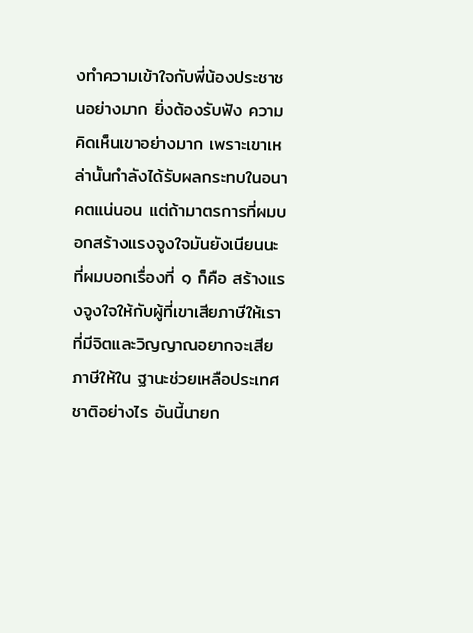งทําความเข้าใจกับพี่น้องประชาชนอย่างมาก ยิ่งต้องรับฟัง ความคิดเห็นเขาอย่างมาก เพราะเขาเหล่านั้นกําลังได้รับผลกระทบในอนาคตแน่นอน แต่ถ้ามาตรการที่ผมบอกสร้างแรงจูงใจมันยังเนียนนะ ที่ผมบอกเรื่องที่ ๑ ก็คือ สร้างแรงจูงใจให้กับผู้ที่เขาเสียภาษีให้เราที่มีจิตและวิญญาณอยากจะเสียภาษีให้ใน ฐานะช่วยเหลือประเทศชาติอย่างไร อันนี้นายก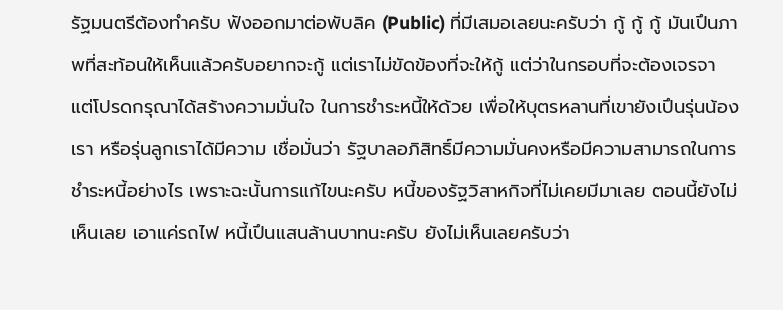รัฐมนตรีต้องทําครับ ฟังออกมาต่อพับลิค (Public) ที่มีเสมอเลยนะครับว่า กู้ กู้ กู้ มันเปึนภาพที่สะท้อนให้เห็นแล้วครับอยากจะกู้ แต่เราไม่ขัดข้องที่จะให้กู้ แต่ว่าในกรอบที่จะต้องเจรจา แต่โปรดกรุณาได้สร้างความมั่นใจ ในการชําระหนี้ให้ด้วย เพื่อให้บุตรหลานที่เขายังเปึนรุ่นน้องเรา หรือรุ่นลูกเราได้มีความ เชื่อมั่นว่า รัฐบาลอภิสิทธิ์มีความมั่นคงหรือมีความสามารถในการชําระหนี้อย่างไร เพราะฉะนั้นการแก้ไขนะครับ หนี้ของรัฐวิสาหกิจที่ไม่เคยมีมาเลย ตอนนี้ยังไม่เห็นเลย เอาแค่รถไฟ หนี้เปึนแสนล้านบาทนะครับ ยังไม่เห็นเลยครับว่า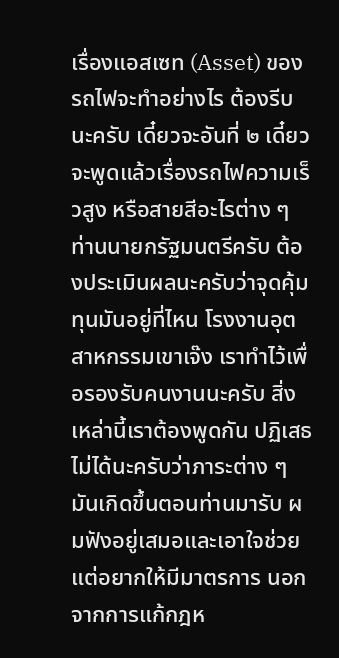เรื่องแอสเซท (Asset) ของ รถไฟจะทําอย่างไร ต้องรีบนะครับ เดี๋ยวจะอันที่ ๒ เดี๋ยวจะพูดแล้วเรื่องรถไฟความเร็วสูง หรือสายสีอะไรต่าง ๆ ท่านนายกรัฐมนตรีครับ ต้องประเมินผลนะครับว่าจุดคุ้มทุนมันอยู่ที่ไหน โรงงานอุตสาหกรรมเขาเจ๊ง เราทําไว้เพื่อรองรับคนงานนะครับ สิ่งเหล่านี้เราต้องพูดกัน ปฏิเสธไม่ได้นะครับว่าภาระต่าง ๆ มันเกิดขึ้นตอนท่านมารับ ผมฟังอยู่เสมอและเอาใจช่วย แต่อยากให้มีมาตรการ นอกจากการแก้กฎห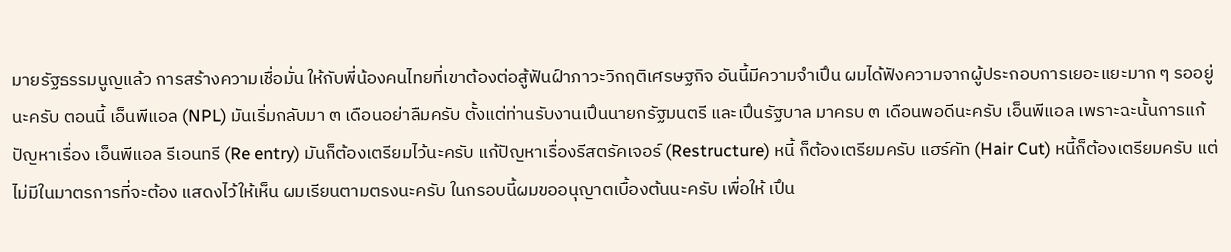มายรัฐธรรมนูญแล้ว การสร้างความเชื่อมั่น ให้กับพี่น้องคนไทยที่เขาต้องต่อสู้ฟันฝ์าภาวะวิกฤติเศรษฐกิจ อันนี้มีความจําเปึน ผมได้ฟังความจากผู้ประกอบการเยอะแยะมาก ๆ รออยู่นะครับ ตอนนี้ เอ็นพีแอล (NPL) มันเริ่มกลับมา ๓ เดือนอย่าลืมครับ ตั้งแต่ท่านรับงานเปึนนายกรัฐมนตรี และเปึนรัฐบาล มาครบ ๓ เดือนพอดีนะครับ เอ็นพีแอล เพราะฉะนั้นการแก้ปัญหาเรื่อง เอ็นพีแอล รีเอนทรี (Re entry) มันก็ต้องเตรียมไว้นะครับ แก้ปัญหาเรื่องรีสตรัคเจอร์ (Restructure) หนี้ ก็ต้องเตรียมครับ แฮร์คัท (Hair Cut) หนี้ก็ต้องเตรียมครับ แต่ไม่มีในมาตรการที่จะต้อง แสดงไว้ให้เห็น ผมเรียนตามตรงนะครับ ในกรอบนี้ผมขออนุญาตเบื้องต้นนะครับ เพื่อให้ เปึน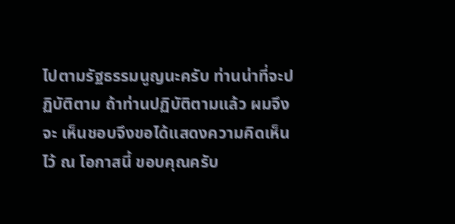ไปตามรัฐธรรมนูญนะครับ ท่านน่าที่จะปฏิบัติตาม ถ้าท่านปฏิบัติตามแล้ว ผมจึงจะ เห็นชอบจึงขอได้แสดงความคิดเห็นไว้ ณ โอกาสนี้ ขอบคุณครับ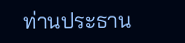ท่านประธาน